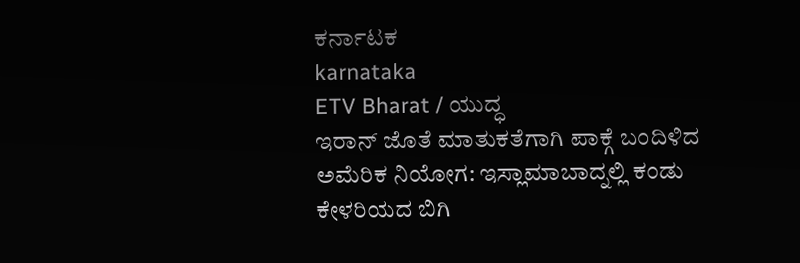ಕರ್ನಾಟಕ
karnataka
ETV Bharat / ಯುದ್ಧ
ಇರಾನ್ ಜೊತೆ ಮಾತುಕತೆಗಾಗಿ ಪಾಕ್ಗೆ ಬಂದಿಳಿದ ಅಮೆರಿಕ ನಿಯೋಗ: ಇಸ್ಲಾಮಾಬಾದ್ನಲ್ಲಿ ಕಂಡು ಕೇಳರಿಯದ ಬಿಗಿ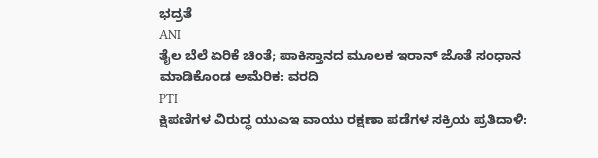ಭದ್ರತೆ
ANI
ತೈಲ ಬೆಲೆ ಏರಿಕೆ ಚಿಂತೆ; ಪಾಕಿಸ್ತಾನದ ಮೂಲಕ ಇರಾನ್ ಜೊತೆ ಸಂಧಾನ ಮಾಡಿಕೊಂಡ ಅಮೆರಿಕ: ವರದಿ
PTI
ಕ್ಷಿಪಣಿಗಳ ವಿರುದ್ಧ ಯುಎಇ ವಾಯು ರಕ್ಷಣಾ ಪಡೆಗಳ ಸಕ್ರಿಯ ಪ್ರತಿದಾಳಿ: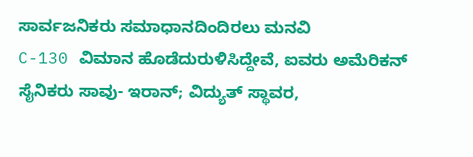ಸಾರ್ವಜನಿಕರು ಸಮಾಧಾನದಿಂದಿರಲು ಮನವಿ
C-130 ವಿಮಾನ ಹೊಡೆದುರುಳಿಸಿದ್ದೇವೆ, ಐವರು ಅಮೆರಿಕನ್ ಸೈನಿಕರು ಸಾವು- ಇರಾನ್; ವಿದ್ಯುತ್ ಸ್ಥಾವರ,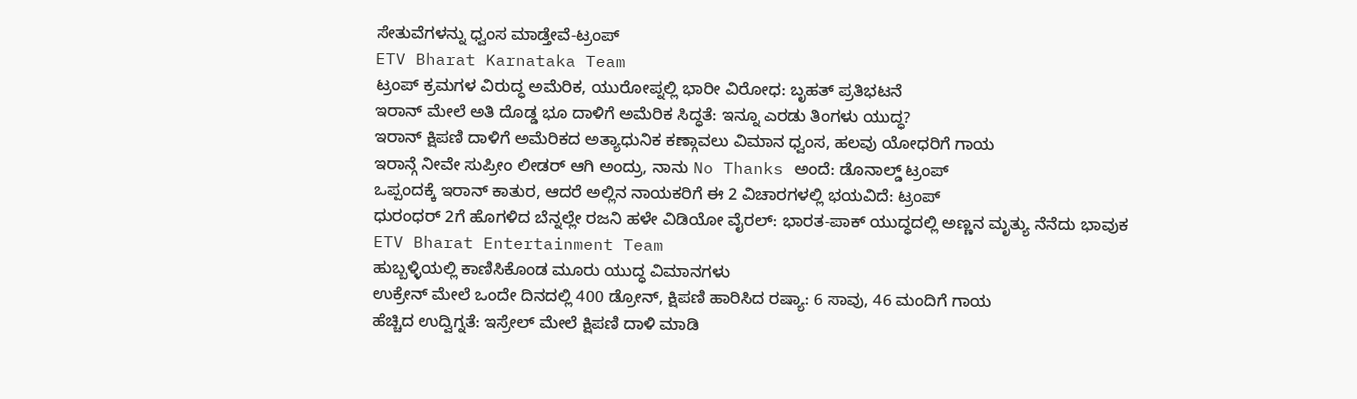ಸೇತುವೆಗಳನ್ನು ಧ್ವಂಸ ಮಾಡ್ತೇವೆ-ಟ್ರಂಪ್
ETV Bharat Karnataka Team
ಟ್ರಂಪ್ ಕ್ರಮಗಳ ವಿರುದ್ಧ ಅಮೆರಿಕ, ಯುರೋಪ್ನಲ್ಲಿ ಭಾರೀ ವಿರೋಧ: ಬೃಹತ್ ಪ್ರತಿಭಟನೆ
ಇರಾನ್ ಮೇಲೆ ಅತಿ ದೊಡ್ಡ ಭೂ ದಾಳಿಗೆ ಅಮೆರಿಕ ಸಿದ್ಧತೆ: ಇನ್ನೂ ಎರಡು ತಿಂಗಳು ಯುದ್ಧ?
ಇರಾನ್ ಕ್ಷಿಪಣಿ ದಾಳಿಗೆ ಅಮೆರಿಕದ ಅತ್ಯಾಧುನಿಕ ಕಣ್ಗಾವಲು ವಿಮಾನ ಧ್ವಂಸ, ಹಲವು ಯೋಧರಿಗೆ ಗಾಯ
ಇರಾನ್ಗೆ ನೀವೇ ಸುಪ್ರೀಂ ಲೀಡರ್ ಆಗಿ ಅಂದ್ರು, ನಾನು No Thanks ಅಂದೆ: ಡೊನಾಲ್ಡ್ ಟ್ರಂಪ್
ಒಪ್ಪಂದಕ್ಕೆ ಇರಾನ್ ಕಾತುರ, ಆದರೆ ಅಲ್ಲಿನ ನಾಯಕರಿಗೆ ಈ 2 ವಿಚಾರಗಳಲ್ಲಿ ಭಯವಿದೆ: ಟ್ರಂಪ್
ಧುರಂಧರ್ 2ಗೆ ಹೊಗಳಿದ ಬೆನ್ನಲ್ಲೇ ರಜನಿ ಹಳೇ ವಿಡಿಯೋ ವೈರಲ್: ಭಾರತ-ಪಾಕ್ ಯುದ್ಧದಲ್ಲಿ ಅಣ್ಣನ ಮೃತ್ಯು ನೆನೆದು ಭಾವುಕ
ETV Bharat Entertainment Team
ಹುಬ್ಬಳ್ಳಿಯಲ್ಲಿ ಕಾಣಿಸಿಕೊಂಡ ಮೂರು ಯುದ್ಧ ವಿಮಾನಗಳು
ಉಕ್ರೇನ್ ಮೇಲೆ ಒಂದೇ ದಿನದಲ್ಲಿ 400 ಡ್ರೋನ್, ಕ್ಷಿಪಣಿ ಹಾರಿಸಿದ ರಷ್ಯಾ: 6 ಸಾವು, 46 ಮಂದಿಗೆ ಗಾಯ
ಹೆಚ್ಚಿದ ಉದ್ವಿಗ್ನತೆ: ಇಸ್ರೇಲ್ ಮೇಲೆ ಕ್ಷಿಪಣಿ ದಾಳಿ ಮಾಡಿ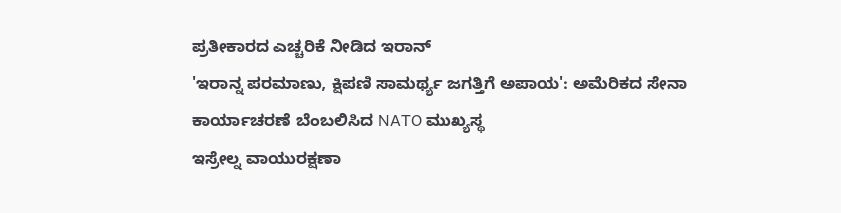ಪ್ರತೀಕಾರದ ಎಚ್ಚರಿಕೆ ನೀಡಿದ ಇರಾನ್
'ಇರಾನ್ನ ಪರಮಾಣು, ಕ್ಷಿಪಣಿ ಸಾಮರ್ಥ್ಯ ಜಗತ್ತಿಗೆ ಅಪಾಯ': ಅಮೆರಿಕದ ಸೇನಾ ಕಾರ್ಯಾಚರಣೆ ಬೆಂಬಲಿಸಿದ NATO ಮುಖ್ಯಸ್ಥ
ಇಸ್ರೇಲ್ನ ವಾಯುರಕ್ಷಣಾ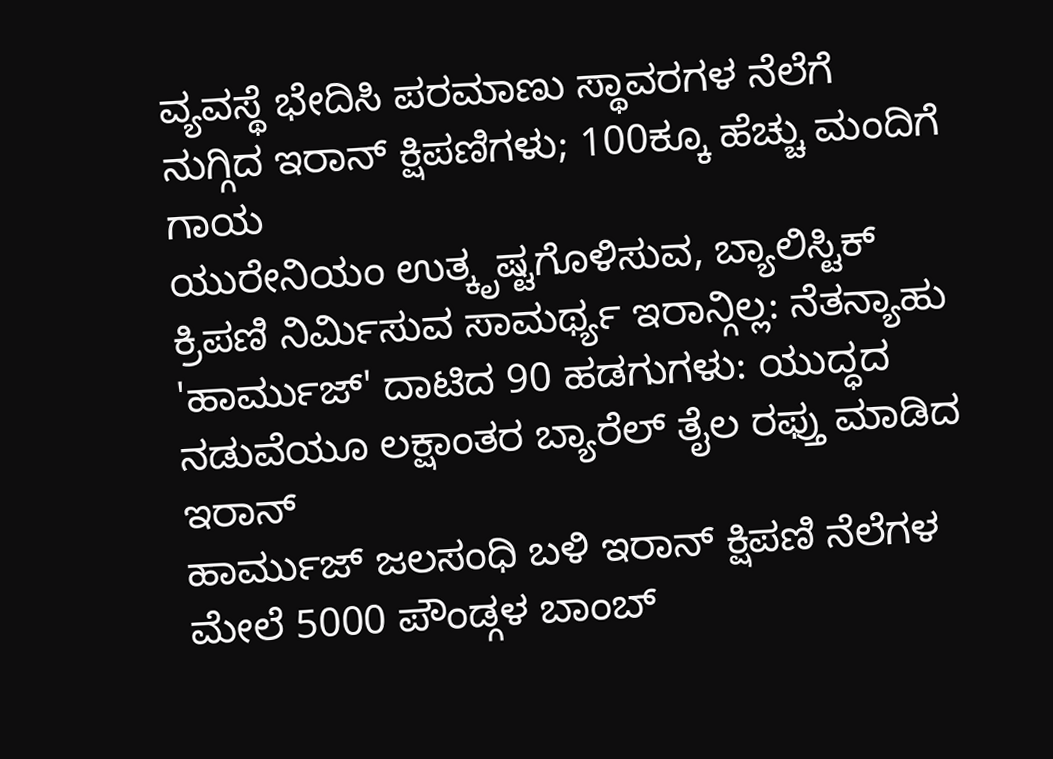ವ್ಯವಸ್ಥೆ ಭೇದಿಸಿ ಪರಮಾಣು ಸ್ಥಾವರಗಳ ನೆಲೆಗೆ ನುಗ್ಗಿದ ಇರಾನ್ ಕ್ಷಿಪಣಿಗಳು; 100ಕ್ಕೂ ಹೆಚ್ಚು ಮಂದಿಗೆ ಗಾಯ
ಯುರೇನಿಯಂ ಉತ್ಕೃಷ್ಟಗೊಳಿಸುವ, ಬ್ಯಾಲಿಸ್ಟಿಕ್ ಕ್ರಿಪಣಿ ನಿರ್ಮಿಸುವ ಸಾಮರ್ಥ್ಯ ಇರಾನ್ಗಿಲ್ಲ: ನೆತನ್ಯಾಹು
'ಹಾರ್ಮುಜ್' ದಾಟಿದ 90 ಹಡಗುಗಳು: ಯುದ್ಧದ ನಡುವೆಯೂ ಲಕ್ಷಾಂತರ ಬ್ಯಾರೆಲ್ ತೈಲ ರಫ್ತು ಮಾಡಿದ ಇರಾನ್
ಹಾರ್ಮುಜ್ ಜಲಸಂಧಿ ಬಳಿ ಇರಾನ್ ಕ್ಷಿಪಣಿ ನೆಲೆಗಳ ಮೇಲೆ 5000 ಪೌಂಡ್ಗಳ ಬಾಂಬ್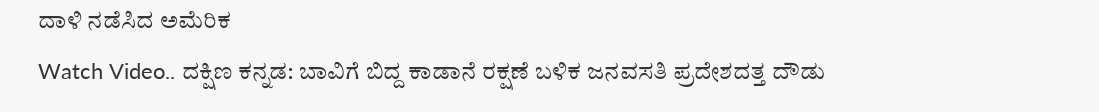ದಾಳಿ ನಡೆಸಿದ ಅಮೆರಿಕ
Watch Video.. ದಕ್ಷಿಣ ಕನ್ನಡ: ಬಾವಿಗೆ ಬಿದ್ದ ಕಾಡಾನೆ ರಕ್ಷಣೆ ಬಳಿಕ ಜನವಸತಿ ಪ್ರದೇಶದತ್ತ ದೌಡು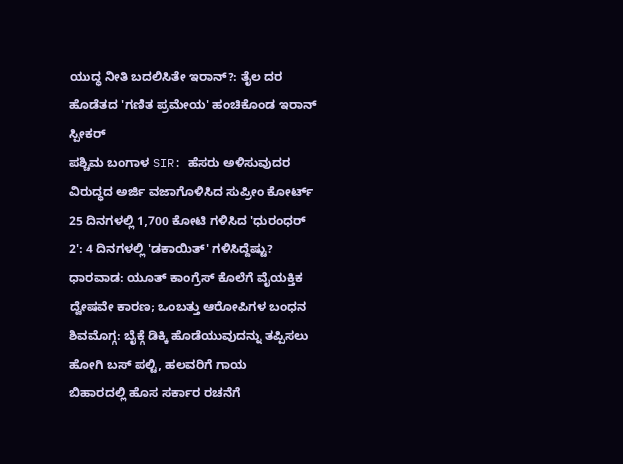ಯುದ್ಧ ನೀತಿ ಬದಲಿಸಿತೇ ಇರಾನ್?: ತೈಲ ದರ ಹೊಡೆತದ 'ಗಣಿತ ಪ್ರಮೇಯ' ಹಂಚಿಕೊಂಡ ಇರಾನ್ ಸ್ಪೀಕರ್
ಪಶ್ಚಿಮ ಬಂಗಾಳ SIR: ಹೆಸರು ಅಳಿಸುವುದರ ವಿರುದ್ಧದ ಅರ್ಜಿ ವಜಾಗೊಳಿಸಿದ ಸುಪ್ರೀಂ ಕೋರ್ಟ್
25 ದಿನಗಳಲ್ಲಿ 1,700 ಕೋಟಿ ಗಳಿಸಿದ 'ಧುರಂಧರ್ 2': 4 ದಿನಗಳಲ್ಲಿ 'ಡಕಾಯಿತ್' ಗಳಿಸಿದ್ದೆಷ್ಟು?
ಧಾರವಾಡ: ಯೂತ್ ಕಾಂಗ್ರೆಸ್ ಕೊಲೆಗೆ ವೈಯಕ್ತಿಕ ದ್ವೇಷವೇ ಕಾರಣ; ಒಂಬತ್ತು ಆರೋಪಿಗಳ ಬಂಧನ
ಶಿವಮೊಗ್ಗ: ಬೈಕ್ಗೆ ಡಿಕ್ಕಿ ಹೊಡೆಯುವುದನ್ನು ತಪ್ಪಿಸಲು ಹೋಗಿ ಬಸ್ ಪಲ್ಟಿ, ಹಲವರಿಗೆ ಗಾಯ
ಬಿಹಾರದಲ್ಲಿ ಹೊಸ ಸರ್ಕಾರ ರಚನೆಗೆ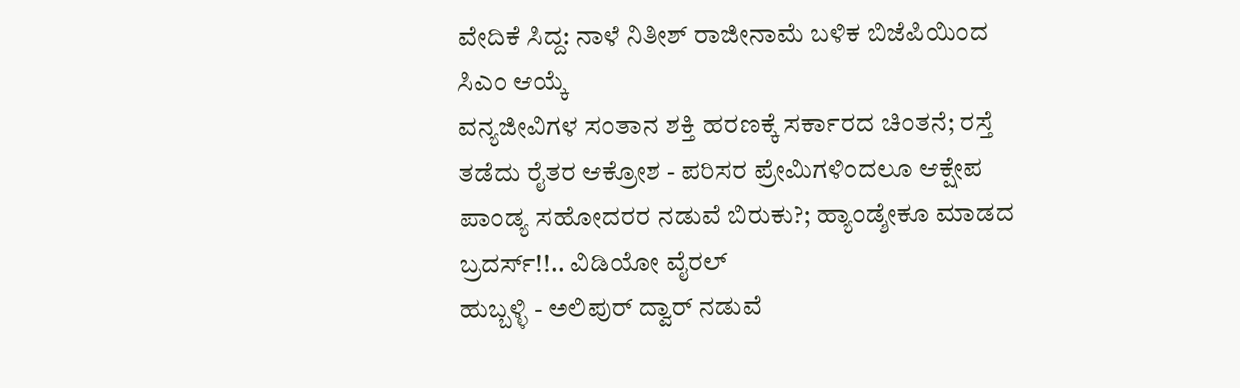ವೇದಿಕೆ ಸಿದ್ದ: ನಾಳೆ ನಿತೀಶ್ ರಾಜೀನಾಮೆ ಬಳಿಕ ಬಿಜೆಪಿಯಿಂದ ಸಿಎಂ ಆಯ್ಕೆ
ವನ್ಯಜೀವಿಗಳ ಸಂತಾನ ಶಕ್ತಿ ಹರಣಕ್ಕೆ ಸರ್ಕಾರದ ಚಿಂತನೆ; ರಸ್ತೆ ತಡೆದು ರೈತರ ಆಕ್ರೋಶ - ಪರಿಸರ ಪ್ರೇಮಿಗಳಿಂದಲೂ ಆಕ್ಷೇಪ
ಪಾಂಡ್ಯ ಸಹೋದರರ ನಡುವೆ ಬಿರುಕು?; ಹ್ಯಾಂಡ್ಶೇಕೂ ಮಾಡದ ಬ್ರದರ್ಸ್!!.. ವಿಡಿಯೋ ವೈರಲ್
ಹುಬ್ಬಳ್ಳಿ - ಅಲಿಪುರ್ ದ್ವಾರ್ ನಡುವೆ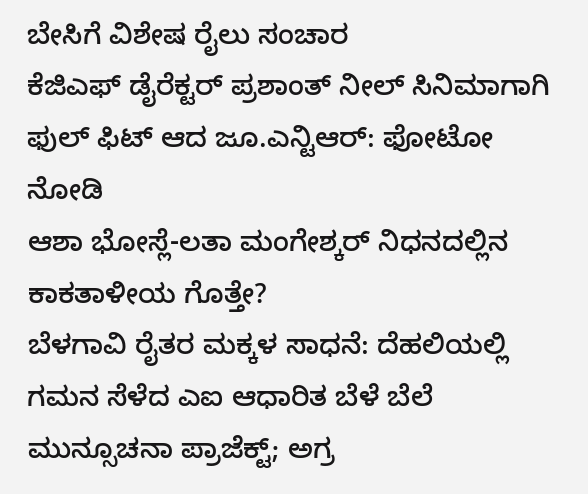ಬೇಸಿಗೆ ವಿಶೇಷ ರೈಲು ಸಂಚಾರ
ಕೆಜಿಎಫ್ ಡೈರೆಕ್ಟರ್ ಪ್ರಶಾಂತ್ ನೀಲ್ ಸಿನಿಮಾಗಾಗಿ ಫುಲ್ ಫಿಟ್ ಆದ ಜೂ.ಎನ್ಟಿಆರ್: ಫೋಟೋ ನೋಡಿ
ಆಶಾ ಭೋಸ್ಲೆ-ಲತಾ ಮಂಗೇಶ್ಕರ್ ನಿಧನದಲ್ಲಿನ ಕಾಕತಾಳೀಯ ಗೊತ್ತೇ?
ಬೆಳಗಾವಿ ರೈತರ ಮಕ್ಕಳ ಸಾಧನೆ: ದೆಹಲಿಯಲ್ಲಿ ಗಮನ ಸೆಳೆದ ಎಐ ಆಧಾರಿತ ಬೆಳೆ ಬೆಲೆ ಮುನ್ಸೂಚನಾ ಪ್ರಾಜೆಕ್ಟ್; ಅಗ್ರ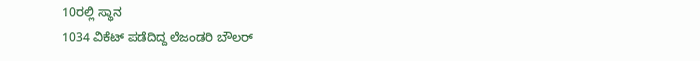10ರಲ್ಲಿ ಸ್ಥಾನ
1034 ವಿಕೆಟ್ ಪಡೆದಿದ್ದ ಲೆಜಂಡರಿ ಬೌಲರ್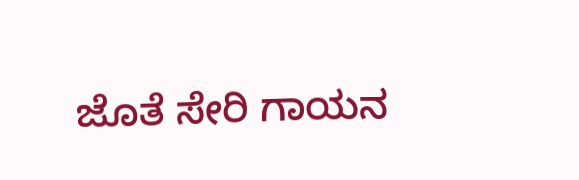ಜೊತೆ ಸೇರಿ ಗಾಯನ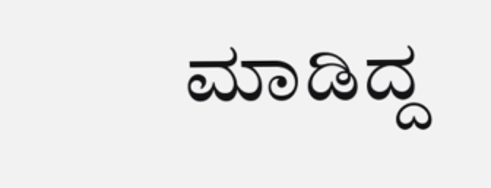ಮಾಡಿದ್ದ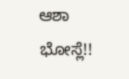ಆಶಾ ಭೋಸ್ಲೆ!!